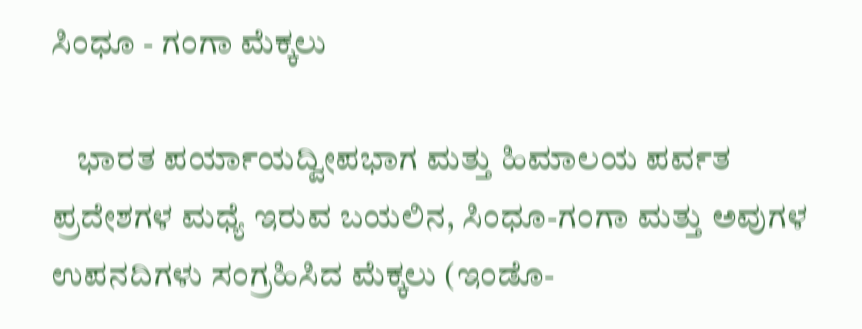ಸಿಂಧೂ - ಗಂಗಾ ಮೆಕ್ಕಲು

    ಭಾರತ ಪರ್ಯಾಯದ್ವೀಪಭಾಗ ಮತ್ತು ಹಿಮಾಲಯ ಪರ್ವತ ಪ್ರದೇಶಗಳ ಮಧ್ಯೆ ಇರುವ ಬಯಲಿನ, ಸಿಂಧೂ-ಗಂಗಾ ಮತ್ತು ಅವುಗಳ ಉಪನದಿಗಳು ಸಂಗ್ರಹಿಸಿದ ಮೆಕ್ಕಲು (ಇಂಡೊ-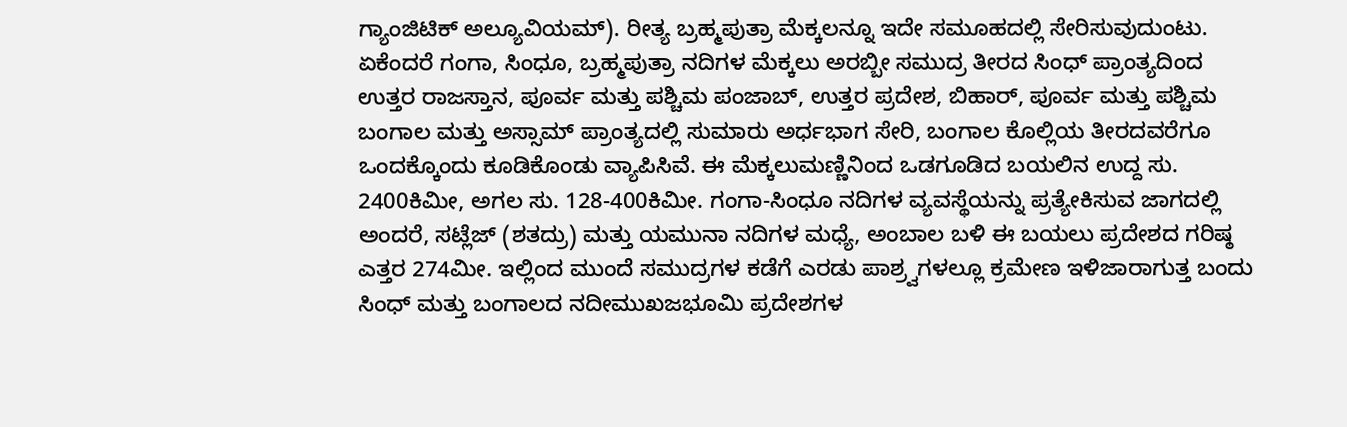ಗ್ಯಾಂಜಿಟಿಕ್ ಅಲ್ಯೂವಿಯಮ್). ರೀತ್ಯ ಬ್ರಹ್ಮಪುತ್ರಾ ಮೆಕ್ಕಲನ್ನೂ ಇದೇ ಸಮೂಹದಲ್ಲಿ ಸೇರಿಸುವುದುಂಟು. ಏಕೆಂದರೆ ಗಂಗಾ, ಸಿಂಧೂ, ಬ್ರಹ್ಮಪುತ್ರಾ ನದಿಗಳ ಮೆಕ್ಕಲು ಅರಬ್ಬೀ ಸಮುದ್ರ ತೀರದ ಸಿಂಧ್ ಪ್ರಾಂತ್ಯದಿಂದ ಉತ್ತರ ರಾಜಸ್ತಾನ, ಪೂರ್ವ ಮತ್ತು ಪಶ್ಚಿಮ ಪಂಜಾಬ್, ಉತ್ತರ ಪ್ರದೇಶ, ಬಿಹಾರ್, ಪೂರ್ವ ಮತ್ತು ಪಶ್ಚಿಮ ಬಂಗಾಲ ಮತ್ತು ಅಸ್ಸಾಮ್ ಪ್ರಾಂತ್ಯದಲ್ಲಿ ಸುಮಾರು ಅರ್ಧಭಾಗ ಸೇರಿ, ಬಂಗಾಲ ಕೊಲ್ಲಿಯ ತೀರದವರೆಗೂ ಒಂದಕ್ಕೊಂದು ಕೂಡಿಕೊಂಡು ವ್ಯಾಪಿಸಿವೆ. ಈ ಮೆಕ್ಕಲುಮಣ್ಣಿನಿಂದ ಒಡಗೂಡಿದ ಬಯಲಿನ ಉದ್ದ ಸು. 2400ಕಿಮೀ, ಅಗಲ ಸು. 128-400ಕಿಮೀ. ಗಂಗಾ-ಸಿಂಧೂ ನದಿಗಳ ವ್ಯವಸ್ಥೆಯನ್ನು ಪ್ರತ್ಯೇಕಿಸುವ ಜಾಗದಲ್ಲಿ ಅಂದರೆ, ಸಟ್ಲೆಜ್ (ಶತದ್ರು) ಮತ್ತು ಯಮುನಾ ನದಿಗಳ ಮಧ್ಯೆ, ಅಂಬಾಲ ಬಳಿ ಈ ಬಯಲು ಪ್ರದೇಶದ ಗರಿಷ್ಠ ಎತ್ತರ 274ಮೀ. ಇಲ್ಲಿಂದ ಮುಂದೆ ಸಮುದ್ರಗಳ ಕಡೆಗೆ ಎರಡು ಪಾಶ್ರ್ವಗಳಲ್ಲೂ ಕ್ರಮೇಣ ಇಳಿಜಾರಾಗುತ್ತ ಬಂದು ಸಿಂಧ್ ಮತ್ತು ಬಂಗಾಲದ ನದೀಮುಖಜಭೂಮಿ ಪ್ರದೇಶಗಳ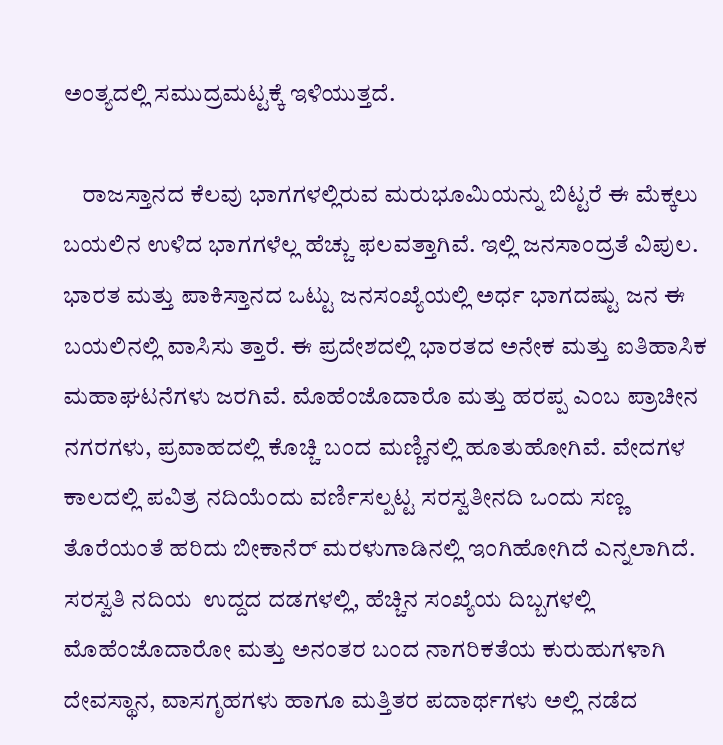ಅಂತ್ಯದಲ್ಲಿ ಸಮುದ್ರಮಟ್ಟಕ್ಕೆ ಇಳಿಯುತ್ತದೆ.

    ರಾಜಸ್ತಾನದ ಕೆಲವು ಭಾಗಗಳಲ್ಲಿರುವ ಮರುಭೂಮಿಯನ್ನು ಬಿಟ್ಟರೆ ಈ ಮೆಕ್ಕಲು ಬಯಲಿನ ಉಳಿದ ಭಾಗಗಳೆಲ್ಲ ಹೆಚ್ಚು ಫಲವತ್ತಾಗಿವೆ. ಇಲ್ಲಿ ಜನಸಾಂದ್ರತೆ ವಿಪುಲ. ಭಾರತ ಮತ್ತು ಪಾಕಿಸ್ತಾನದ ಒಟ್ಟು ಜನಸಂಖ್ಯೆಯಲ್ಲಿ ಅರ್ಧ ಭಾಗದಷ್ಟು ಜನ ಈ ಬಯಲಿನಲ್ಲಿ ವಾಸಿಸು ತ್ತಾರೆ. ಈ ಪ್ರದೇಶದಲ್ಲಿ ಭಾರತದ ಅನೇಕ ಮತ್ತು ಐತಿಹಾಸಿಕ ಮಹಾಘಟನೆಗಳು ಜರಗಿವೆ. ಮೊಹೆಂಜೊದಾರೊ ಮತ್ತು ಹರಪ್ಪ ಎಂಬ ಪ್ರಾಚೀನ ನಗರಗಳು, ಪ್ರವಾಹದಲ್ಲಿ ಕೊಚ್ಚಿ ಬಂದ ಮಣ್ಣಿನಲ್ಲಿ ಹೂತುಹೋಗಿವೆ. ವೇದಗಳ ಕಾಲದಲ್ಲಿ ಪವಿತ್ರ ನದಿಯೆಂದು ವರ್ಣಿಸಲ್ಪಟ್ಟ ಸರಸ್ವತೀನದಿ ಒಂದು ಸಣ್ಣ ತೊರೆಯಂತೆ ಹರಿದು ಬೀಕಾನೆರ್ ಮರಳುಗಾಡಿನಲ್ಲಿ ಇಂಗಿಹೋಗಿದೆ ಎನ್ನಲಾಗಿದೆ. ಸರಸ್ವತಿ ನದಿಯ  ಉದ್ದದ ದಡಗಳಲ್ಲಿ, ಹೆಚ್ಚಿನ ಸಂಖ್ಯೆಯ ದಿಬ್ಬಗಳಲ್ಲಿ ಮೊಹೆಂಜೊದಾರೋ ಮತ್ತು ಅನಂತರ ಬಂದ ನಾಗರಿಕತೆಯ ಕುರುಹುಗಳಾಗಿ ದೇವಸ್ಥಾನ, ವಾಸಗೃಹಗಳು ಹಾಗೂ ಮತ್ತಿತರ ಪದಾರ್ಥಗಳು ಅಲ್ಲಿ ನಡೆದ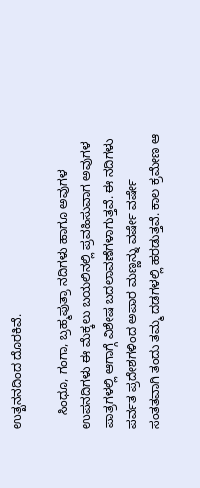ಉತ್ಖನನದಿಂದ ದೊರಕಿವೆ.

    ಸಿಂಧೂ, ಗಂಗಾ, ಬ್ರಹ್ಮಪುತ್ರಾ ನದಿಗಳು ಹಾಗೂ ಅವುಗಳ ಉಪನದಿಗಳು ಈ ಮೆಕ್ಕಲು ಬಯಲಿನಲ್ಲಿ ಪ್ರವಹಿಸುವಾಗ ಅವುಗಳ ಪಾತ್ರಗಳಲ್ಲಿ ಆಗಾಗ್ಗೆ ವಿಶೇಷ ಬದಲಾವಣೆಗಳಾಗುತ್ತವೆ. ಈ ನದಿಗಳು ಪರ್ವತ ಪ್ರದೇಶಗಳಿಂದ ಅಪಾರ ಮಣ್ಣನ್ನು ವರ್ಷೇ ವರ್ಷೇ ಸಂತತವಾಗಿ ತಂದು ತಮ್ಮ ದಡಗಳಲ್ಲಿ ಹರಡುತ್ತವೆ. ಕಾಲ ಕ್ರಮೇಣ ಆ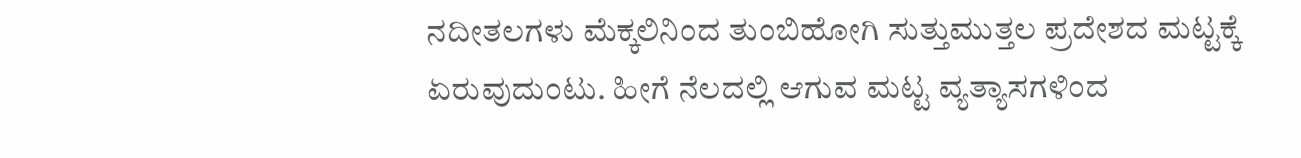ನದೀತಲಗಳು ಮೆಕ್ಕಲಿನಿಂದ ತುಂಬಿಹೋಗಿ ಸುತ್ತುಮುತ್ತಲ ಪ್ರದೇಶದ ಮಟ್ಟಕ್ಕೆ ಏರುವುದುಂಟು. ಹೀಗೆ ನೆಲದಲ್ಲಿ ಆಗುವ ಮಟ್ಟ ವ್ಯತ್ಯಾಸಗಳಿಂದ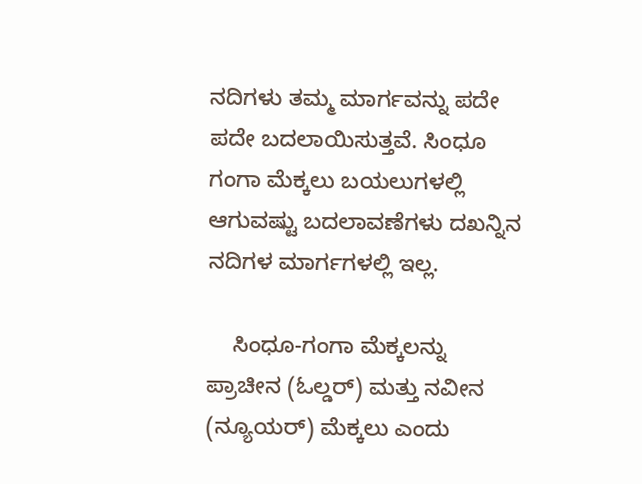ನದಿಗಳು ತಮ್ಮ ಮಾರ್ಗವನ್ನು ಪದೇ ಪದೇ ಬದಲಾಯಿಸುತ್ತವೆ. ಸಿಂಧೂ ಗಂಗಾ ಮೆಕ್ಕಲು ಬಯಲುಗಳಲ್ಲಿ ಆಗುವಷ್ಟು ಬದಲಾವಣೆಗಳು ದಖನ್ನಿನ ನದಿಗಳ ಮಾರ್ಗಗಳಲ್ಲಿ ಇಲ್ಲ.

    ಸಿಂಧೂ-ಗಂಗಾ ಮೆಕ್ಕಲನ್ನು ಪ್ರಾಚೀನ (ಓಲ್ಡರ್) ಮತ್ತು ನವೀನ (ನ್ಯೂಯರ್) ಮೆಕ್ಕಲು ಎಂದು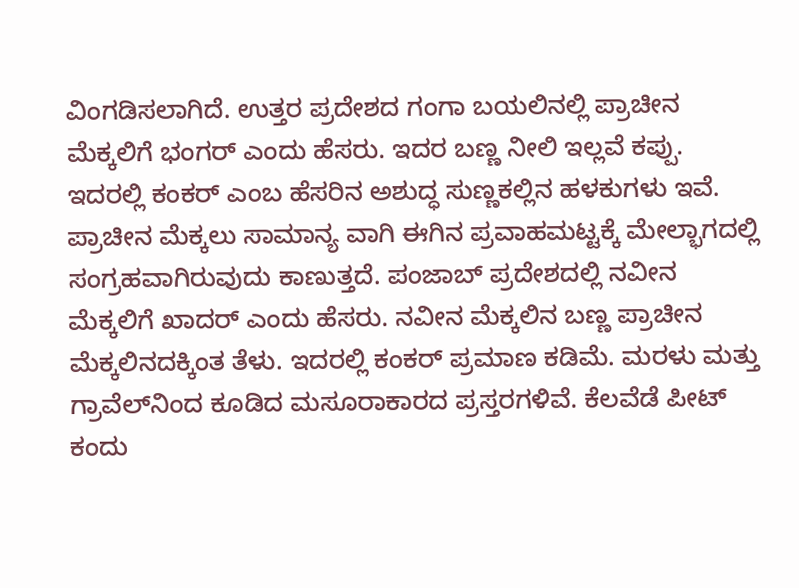ವಿಂಗಡಿಸಲಾಗಿದೆ. ಉತ್ತರ ಪ್ರದೇಶದ ಗಂಗಾ ಬಯಲಿನಲ್ಲಿ ಪ್ರಾಚೀನ ಮೆಕ್ಕಲಿಗೆ ಭಂಗರ್ ಎಂದು ಹೆಸರು. ಇದರ ಬಣ್ಣ ನೀಲಿ ಇಲ್ಲವೆ ಕಪ್ಪು. ಇದರಲ್ಲಿ ಕಂಕರ್ ಎಂಬ ಹೆಸರಿನ ಅಶುದ್ಧ ಸುಣ್ಣಕಲ್ಲಿನ ಹಳಕುಗಳು ಇವೆ. ಪ್ರಾಚೀನ ಮೆಕ್ಕಲು ಸಾಮಾನ್ಯ ವಾಗಿ ಈಗಿನ ಪ್ರವಾಹಮಟ್ಟಕ್ಕೆ ಮೇಲ್ಭಾಗದಲ್ಲಿ ಸಂಗ್ರಹವಾಗಿರುವುದು ಕಾಣುತ್ತದೆ. ಪಂಜಾಬ್ ಪ್ರದೇಶದಲ್ಲಿ ನವೀನ ಮೆಕ್ಕಲಿಗೆ ಖಾದರ್ ಎಂದು ಹೆಸರು. ನವೀನ ಮೆಕ್ಕಲಿನ ಬಣ್ಣ ಪ್ರಾಚೀನ ಮೆಕ್ಕಲಿನದಕ್ಕಿಂತ ತೆಳು. ಇದರಲ್ಲಿ ಕಂಕರ್ ಪ್ರಮಾಣ ಕಡಿಮೆ. ಮರಳು ಮತ್ತು ಗ್ರಾವೆಲ್‍ನಿಂದ ಕೂಡಿದ ಮಸೂರಾಕಾರದ ಪ್ರಸ್ತರಗಳಿವೆ. ಕೆಲವೆಡೆ ಪೀಟ್ ಕಂದು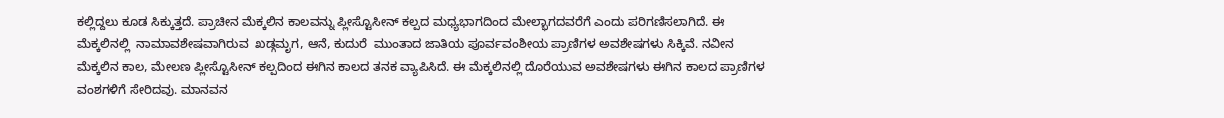ಕಲ್ಲಿದ್ದಲು ಕೂಡ ಸಿಕ್ಕುತ್ತದೆ. ಪ್ರಾಚೀನ ಮೆಕ್ಕಲಿನ ಕಾಲವನ್ನು ಪ್ಲೀಸ್ಟೊಸೀನ್ ಕಲ್ಪದ ಮಧ್ಯಭಾಗದಿಂದ ಮೇಲ್ಭಾಗದವರೆಗೆ ಎಂದು ಪರಿಗಣಿಸಲಾಗಿದೆ. ಈ  ಮೆಕ್ಕಲಿನಲ್ಲಿ  ನಾಮಾವಶೇಷವಾಗಿರುವ  ಖಡ್ಗಮೃಗ, ಆನೆ, ಕುದುರೆ  ಮುಂತಾದ ಜಾತಿಯ ಪೂರ್ವವಂಶೀಯ ಪ್ರಾಣಿಗಳ ಅವಶೇಷಗಳು ಸಿಕ್ಕಿವೆ. ನವೀನ ಮೆಕ್ಕಲಿನ ಕಾಲ, ಮೇಲಣ ಪ್ಲೀಸ್ಟೊಸೀನ್ ಕಲ್ಪದಿಂದ ಈಗಿನ ಕಾಲದ ತನಕ ವ್ಯಾಪಿಸಿದೆ. ಈ ಮೆಕ್ಕಲಿನಲ್ಲಿ ದೊರೆಯುವ ಅವಶೇಷಗಳು ಈಗಿನ ಕಾಲದ ಪ್ರಾಣಿಗಳ ವಂಶಗಳಿಗೆ ಸೇರಿದವು. ಮಾನವನ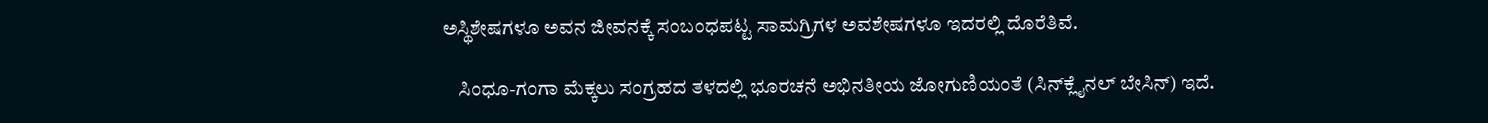ಅಸ್ಥಿಶೇಷಗಳೂ ಅವನ ಜೀವನಕ್ಕೆ ಸಂಬಂಧಪಟ್ಟ ಸಾಮಗ್ರಿಗಳ ಅವಶೇಷಗಳೂ ಇದರಲ್ಲಿ ದೊರೆತಿವೆ.

    ಸಿಂಧೂ-ಗಂಗಾ ಮೆಕ್ಕಲು ಸಂಗ್ರಹದ ತಳದಲ್ಲಿ ಭೂರಚನೆ ಅಭಿನತೀಯ ಜೋಗುಣಿಯಂತೆ (ಸಿನ್‍ಕ್ಲೈನಲ್ ಬೇಸಿನ್) ಇದೆ.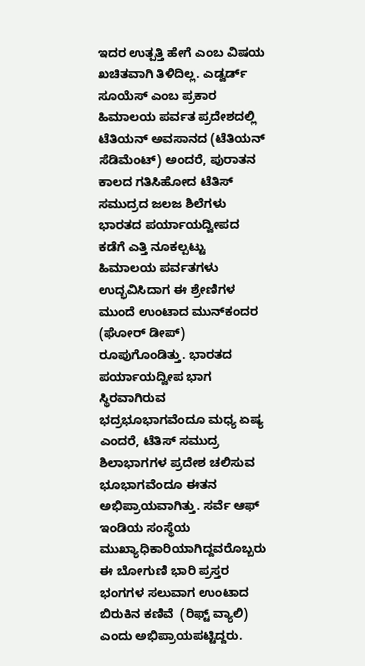ಇದರ ಉತ್ಪತ್ತಿ ಹೇಗೆ ಎಂಬ ವಿಷಯ ಖಚಿತವಾಗಿ ತಿಳಿದಿಲ್ಲ. ಎಡ್ವರ್ಡ್ ಸೂಯೆಸ್ ಎಂಬ ಪ್ರಕಾರ ಹಿಮಾಲಯ ಪರ್ವತ ಪ್ರದೇಶದಲ್ಲಿ ಟೆತಿಯನ್ ಅವಸಾನದ (ಟೆತಿಯನ್ ಸೆಡಿಮೆಂಟ್) ಅಂದರೆ, ಪುರಾತನ ಕಾಲದ ಗತಿಸಿಹೋದ ಟೆತಿಸ್ ಸಮುದ್ರದ ಜಲಜ ಶಿಲೆಗಳು ಭಾರತದ ಪರ್ಯಾಯದ್ವೀಪದ ಕಡೆಗೆ ಎತ್ತಿ ನೂಕಲ್ಪಟ್ಟು ಹಿಮಾಲಯ ಪರ್ವತಗಳು ಉದ್ಭವಿಸಿದಾಗ ಈ ಶ್ರೇಣಿಗಳ ಮುಂದೆ ಉಂಟಾದ ಮುನ್‍ಕಂದರ (ಘೋರ್ ಡೀಪ್) ರೂಪುಗೊಂಡಿತ್ತು. ಭಾರತದ ಪರ್ಯಾಯದ್ವೀಪ ಭಾಗ ಸ್ಥಿರವಾಗಿರುವ ಭದ್ರಭೂಭಾಗವೆಂದೂ ಮಧ್ಯ ಏಷ್ಯ ಎಂದರೆ, ಟೆತಿಸ್ ಸಮುದ್ರ ಶಿಲಾಭಾಗಗಳ ಪ್ರದೇಶ ಚಲಿಸುವ ಭೂಭಾಗವೆಂದೂ ಈತನ ಅಭಿಪ್ರಾಯವಾಗಿತ್ತು. ಸರ್ವೆ ಆಫ್ ಇಂಡಿಯ ಸಂಸ್ಥೆಯ ಮುಖ್ಯಾಧಿಕಾರಿಯಾಗಿದ್ದವರೊಬ್ಬರು ಈ ಬೋಗುಣಿ ಭಾರಿ ಪ್ರಸ್ತರ ಭಂಗಗಳ ಸಲುವಾಗ ಉಂಟಾದ ಬಿರುಕಿನ ಕಣಿವೆ  (ರಿಫ್ಟ್ ವ್ಯಾಲಿ) ಎಂದು ಅಭಿಪ್ರಾಯಪಟ್ಟಿದ್ದರು.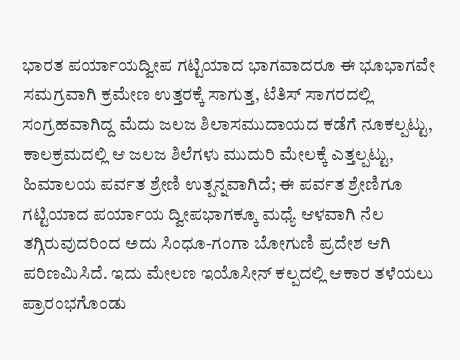ಭಾರತ ಪರ್ಯಾಯದ್ವೀಪ ಗಟ್ಟಿಯಾದ ಭಾಗವಾದರೂ ಈ ಭೂಭಾಗವೇ ಸಮಗ್ರವಾಗಿ ಕ್ರಮೇಣ ಉತ್ತರಕ್ಕೆ ಸಾಗುತ್ತ, ಟೆತಿಸ್ ಸಾಗರದಲ್ಲಿ ಸಂಗ್ರಹವಾಗಿದ್ದ ಮೆದು ಜಲಜ ಶಿಲಾಸಮುದಾಯದ ಕಡೆಗೆ ನೂಕಲ್ಪಟ್ಟು, ಕಾಲಕ್ರಮದಲ್ಲಿ ಆ ಜಲಜ ಶಿಲೆಗಳು ಮುದುರಿ ಮೇಲಕ್ಕೆ ಎತ್ತಲ್ಪಟ್ಟು, ಹಿಮಾಲಯ ಪರ್ವತ ಶ್ರೇಣಿ ಉತ್ಪನ್ನವಾಗಿದೆ; ಈ ಪರ್ವತ ಶ್ರೇಣಿಗೂ ಗಟ್ಟಿಯಾದ ಪರ್ಯಾಯ ದ್ವೀಪಭಾಗಕ್ಕೂ ಮಧ್ಯೆ ಆಳವಾಗಿ ನೆಲ ತಗ್ಗಿರುವುದರಿಂದ ಅದು ಸಿಂಧೂ-ಗಂಗಾ ಬೋಗುಣಿ ಪ್ರದೇಶ ಆಗಿ ಪರಿಣಮಿಸಿದೆ. ಇದು ಮೇಲಣ ಇಯೊಸೀನ್ ಕಲ್ಪದಲ್ಲಿ ಆಕಾರ ತಳೆಯಲು ಪ್ರಾರಂಭಗೊಂಡು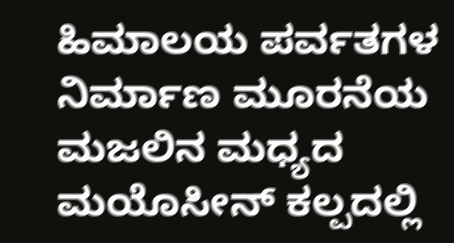ಹಿಮಾಲಯ ಪರ್ವತಗಳ ನಿರ್ಮಾಣ ಮೂರನೆಯ ಮಜಲಿನ ಮಧ್ಯದ ಮಯೊಸೀನ್ ಕಲ್ಪದಲ್ಲಿ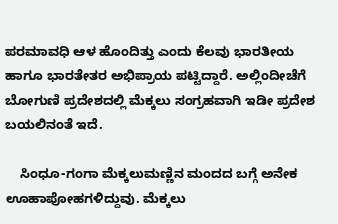ಪರಮಾವಧಿ ಆಳ ಹೊಂದಿತ್ತು ಎಂದು ಕೆಲವು ಭಾರತೀಯ ಹಾಗೂ ಭಾರತೇತರ ಅಭಿಪ್ರಾಯ ಪಟ್ಟಿದ್ದಾರೆ. ಅಲ್ಲಿಂದೀಚೆಗೆ ಬೋಗುಣಿ ಪ್ರದೇಶದಲ್ಲಿ ಮೆಕ್ಕಲು ಸಂಗ್ರಹವಾಗಿ ಇಡೀ ಪ್ರದೇಶ ಬಯಲಿನಂತೆ ಇದೆ.

    ಸಿಂಧೂ-ಗಂಗಾ ಮೆಕ್ಕಲುಮಣ್ಣಿನ ಮಂದದ ಬಗ್ಗೆ ಅನೇಕ ಊಹಾಪೋಹಗಳಿದ್ದುವು. ಮೆಕ್ಕಲು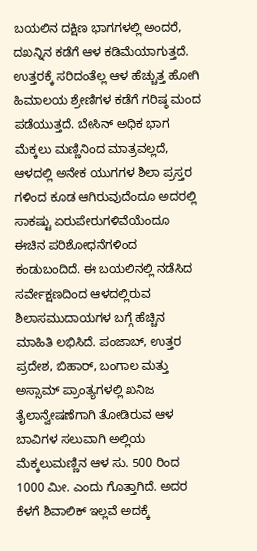ಬಯಲಿನ ದಕ್ಷಿಣ ಭಾಗಗಳಲ್ಲಿ ಅಂದರೆ, ದಖನ್ನಿನ ಕಡೆಗೆ ಆಳ ಕಡಿಮೆಯಾಗುತ್ತದೆ. ಉತ್ತರಕ್ಕೆ ಸರಿದಂತೆಲ್ಲ ಆಳ ಹೆಚ್ಚುತ್ತ ಹೋಗಿ ಹಿಮಾಲಯ ಶ್ರೇಣಿಗಳ ಕಡೆಗೆ ಗರಿಷ್ಠ ಮಂದ ಪಡೆಯುತ್ತದೆ. ಬೇಸಿನ್ ಅಧಿಕ ಭಾಗ ಮೆಕ್ಕಲು ಮಣ್ಣಿನಿಂದ ಮಾತ್ರವಲ್ಲದೆ, ಆಳದಲ್ಲಿ ಅನೇಕ ಯುಗಗಳ ಶಿಲಾ ಪ್ರಸ್ತರ ಗಳಿಂದ ಕೂಡ ಆಗಿರುವುದೆಂದೂ ಅದರಲ್ಲಿ ಸಾಕಷ್ಟು ಏರುಪೇರುಗಳಿವೆಯೆಂದೂ ಈಚಿನ ಪರಿಶೋಧನೆಗಳಿಂದ ಕಂಡುಬಂದಿದೆ. ಈ ಬಯಲಿನಲ್ಲಿ ನಡೆಸಿದ ಸರ್ವೇಕ್ಷಣದಿಂದ ಆಳದಲ್ಲಿರುವ ಶಿಲಾಸಮುದಾಯಗಳ ಬಗ್ಗೆ ಹೆಚ್ಚಿನ ಮಾಹಿತಿ ಲಭಿಸಿದೆ. ಪಂಜಾಬ್, ಉತ್ತರ ಪ್ರದೇಶ, ಬಿಹಾರ್, ಬಂಗಾಲ ಮತ್ತು ಅಸ್ಸಾಮ್ ಪ್ರಾಂತ್ಯಗಳಲ್ಲಿ ಖನಿಜ ತೈಲಾನ್ವೇಷಣೆಗಾಗಿ ತೋಡಿರುವ ಆಳ ಬಾವಿಗಳ ಸಲುವಾಗಿ ಅಲ್ಲಿಯ ಮೆಕ್ಕಲುಮಣ್ಣಿನ ಆಳ ಸು. 500 ರಿಂದ 1000 ಮೀ. ಎಂದು ಗೊತ್ತಾಗಿದೆ. ಅದರ ಕೆಳಗೆ ಶಿವಾಲಿಕ್ ಇಲ್ಲವೆ ಅದಕ್ಕೆ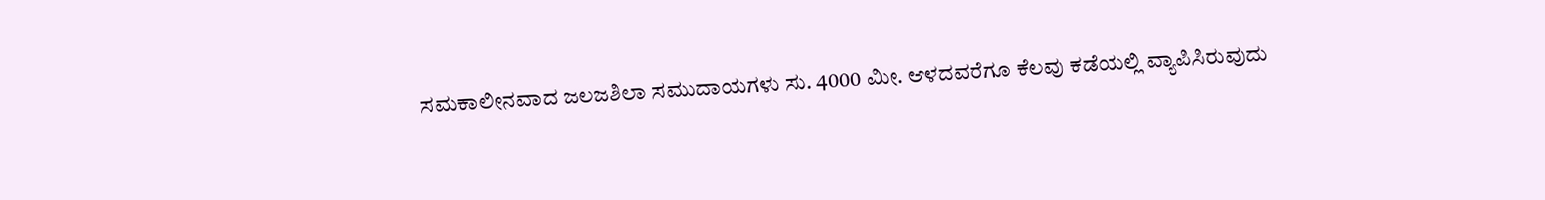ಸಮಕಾಲೀನವಾದ ಜಲಜಶಿಲಾ ಸಮುದಾಯಗಳು ಸು. 4000 ಮೀ. ಆಳದವರೆಗೂ ಕೆಲವು ಕಡೆಯಲ್ಲಿ ವ್ಯಾಪಿಸಿರುವುದು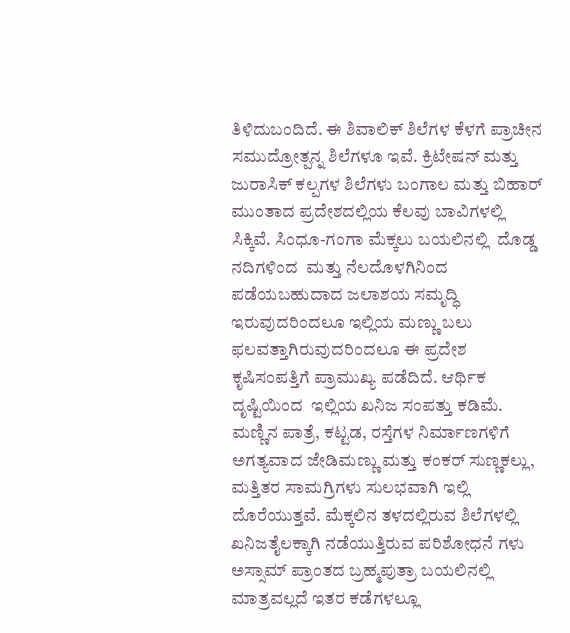ತಿಳಿದುಬಂದಿದೆ. ಈ ಶಿವಾಲಿಕ್ ಶಿಲೆಗಳ ಕೆಳಗೆ ಪ್ರಾಚೀನ ಸಮುದ್ರೋತ್ಪನ್ನ ಶಿಲೆಗಳೂ ಇವೆ. ಕ್ರಿಟೇಷನ್ ಮತ್ತು ಜುರಾಸಿಕ್ ಕಲ್ಪಗಳ ಶಿಲೆಗಳು ಬಂಗಾಲ ಮತ್ತು ಬಿಹಾರ್ ಮುಂತಾದ ಪ್ರದೇಶದಲ್ಲಿಯ ಕೆಲವು ಬಾವಿಗಳಲ್ಲಿ ಸಿಕ್ಕಿವೆ. ಸಿಂಧೂ-ಗಂಗಾ ಮೆಕ್ಕಲು ಬಯಲಿನಲ್ಲಿ  ದೊಡ್ಡ ನದಿಗಳಿಂದ  ಮತ್ತು ನೆಲದೊಳಗಿನಿಂದ ಪಡೆಯಬಹುದಾದ ಜಲಾಶಯ ಸಮೃದ್ಧಿ ಇರುವುದರಿಂದಲೂ ಇಲ್ಲಿಯ ಮಣ್ಣು ಬಲು ಫಲವತ್ತಾಗಿರುವುದರಿಂದಲೂ ಈ ಪ್ರದೇಶ ಕೃಷಿಸಂಪತ್ತಿಗೆ ಪ್ರಾಮುಖ್ಯ ಪಡೆದಿದೆ. ಆರ್ಥಿಕ ದೃಷ್ಟಿಯಿಂದ  ಇಲ್ಲಿಯ ಖನಿಜ ಸಂಪತ್ತು ಕಡಿಮೆ. ಮಣ್ಣಿನ ಪಾತ್ರೆ, ಕಟ್ಟಡ, ರಸ್ತೆಗಳ ನಿರ್ಮಾಣಗಳಿಗೆ ಅಗತ್ಯವಾದ ಜೇಡಿಮಣ್ಣು ಮತ್ತು ಕಂಕರ್ ಸುಣ್ಣಕಲ್ಲು, ಮತ್ತಿತರ ಸಾಮಗ್ರಿಗಳು ಸುಲಭವಾಗಿ ಇಲ್ಲಿ ದೊರೆಯುತ್ತವೆ. ಮೆಕ್ಕಲಿನ ತಳದಲ್ಲಿರುವ ಶಿಲೆಗಳಲ್ಲಿ ಖನಿಜತೈಲಕ್ಕಾಗಿ ನಡೆಯುತ್ತಿರುವ ಪರಿಶೋಧನೆ ಗಳು ಅಸ್ಸಾಮ್ ಪ್ರಾಂತದ ಬ್ರಹ್ಮಪುತ್ರಾ ಬಯಲಿನಲ್ಲಿ ಮಾತ್ರವಲ್ಲದೆ ಇತರ ಕಡೆಗಳಲ್ಲೂ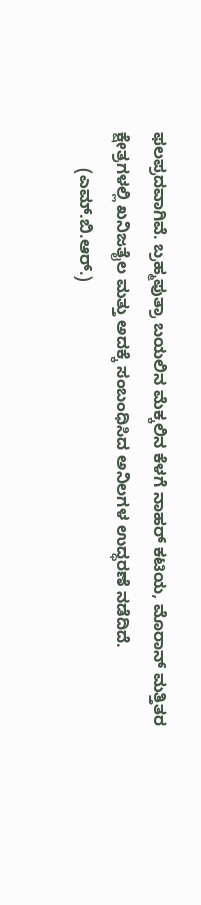ಫಲಪ್ರದವಾಗಿವೆ. ಬ್ರಹ್ಮಪುತ್ರಾ ಬಯಲಿನ ಮೆಕ್ಕಲಿನ ಕೆಳಗೆ ನಾಹರ್ ಕಟಿಯ, ಮೊರಾನ್ ಮತ್ತಿತರ ಕ್ಷೇತ್ರಗಳಲ್ಲಿ ಖನಿಜತೈಲ ಮತ್ತು ಅದಕ್ಕೆ ಸಂಬಂಧಿಸಿದ ಅನಿಲಗಳ ಉದ್ಧರಣೆ ನಡೆದಿದೆ.
        (ಎಮ್.ಬಿ.ಆರ್.)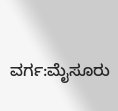ವರ್ಗ:ಮೈಸೂರು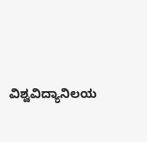ವಿಶ್ವವಿದ್ಯಾನಿಲಯ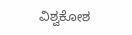ವಿಶ್ವಕೋಶ